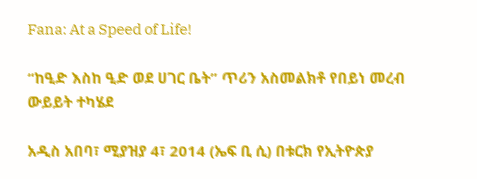Fana: At a Speed of Life!

“ከዒድ እስከ ዒድ ወደ ሀገር ቤት” ጥሪን አስመልክቶ የበይነ መረብ ውይይት ተካሄደ

አዲስ አበባ፣ ሚያዝያ 4፣ 2014 (ኤፍ ቢ ሲ) በቱርክ የኢትዮጵያ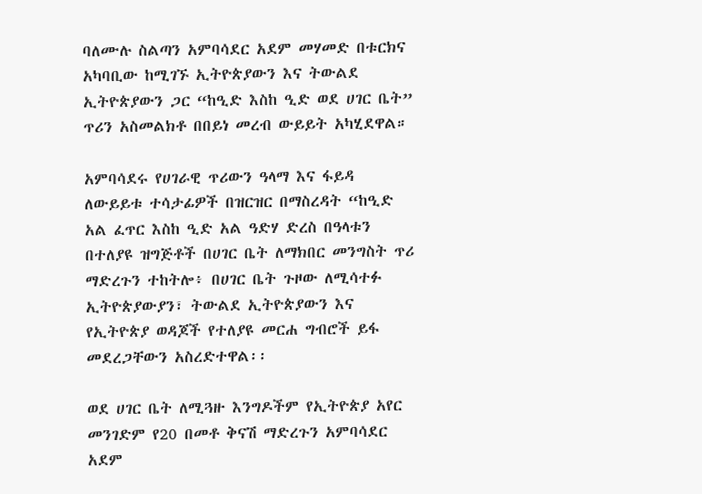ባለሙሉ ስልጣን አምባሳደር አደም መሃመድ በቱርክና አካባቢው ከሚገኙ ኢትዮጵያውን እና ትውልደ ኢትዮጵያውን ጋር “ከዒድ እስከ ዒድ ወደ ሀገር ቤት” ጥሪን አስመልክቶ በበይነ መረብ ውይይት አካሂደዋል።

አምባሳደሩ የሀገራዊ ጥሪውን ዓላማ እና ፋይዳ ለውይይቱ ተሳታፊዎች በዝርዝር በማስረዳት “ከዒድ አል ፈጥር እስከ ዒድ አል ዓድሃ ድረስ በዓላቱን በተለያዩ ዝግጅቶች በሀገር ቤት ለማክበር መንግስት ጥሪ ማድረጉን ተከትሎ፥ በሀገር ቤት ጉዞው ለሚሳተፉ ኢትዮጵያውያን፣ ትውልደ ኢትዮጵያውን እና የኢትዮጵያ ወዳጆች የተለያዩ መርሐ ግብሮች ይፋ መደረጋቸውን አስረድተዋል፡፡

ወደ ሀገር ቤት ለሚጓዙ እንግዶችም የኢትዮጵያ አየር መንገድም የ20 በመቶ ቅናሽ ማድረጉን አምባሳደር አደም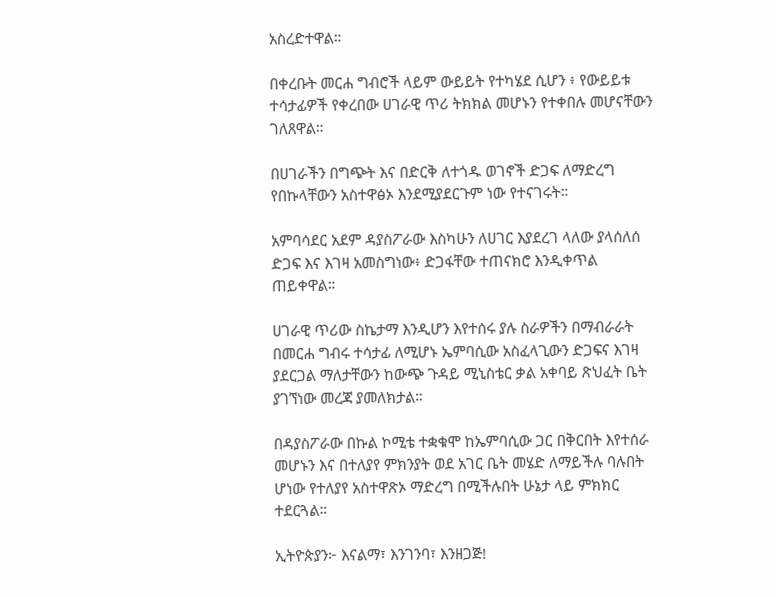አስረድተዋል።

በቀረቡት መርሐ ግብሮች ላይም ውይይት የተካሄደ ሲሆን ፥ የውይይቱ ተሳታፊዎች የቀረበው ሀገራዊ ጥሪ ትክክል መሆኑን የተቀበሉ መሆናቸውን ገለጸዋል።

በሀገራችን በግጭት እና በድርቅ ለተጎዱ ወገኖች ድጋፍ ለማድረግ የበኩላቸውን አስተዋፅኦ እንደሚያደርጉም ነው የተናገሩት።

አምባሳደር አደም ዳያስፖራው እስካሁን ለሀገር እያደረገ ላለው ያላሰለሰ ድጋፍ እና እገዛ አመስግነው፥ ድጋፋቸው ተጠናክሮ እንዲቀጥል ጠይቀዋል።

ሀገራዊ ጥሪው ስኬታማ እንዲሆን እየተሰሩ ያሉ ስራዎችን በማብራራት በመርሐ ግብሩ ተሳታፊ ለሚሆኑ ኤምባሲው አስፈላጊውን ድጋፍና እገዛ ያደርጋል ማለታቸውን ከውጭ ጉዳይ ሚኒስቴር ቃል አቀባይ ጽህፈት ቤት ያገኘነው መረጃ ያመለክታል።

በዳያስፖራው በኩል ኮሚቴ ተቋቁሞ ከኤምባሲው ጋር በቅርበት እየተሰራ መሆኑን እና በተለያየ ምክንያት ወደ አገር ቤት መሄድ ለማይችሉ ባሉበት ሆነው የተለያየ አስተዋጽኦ ማድረግ በሚችሉበት ሁኔታ ላይ ምክክር ተደርጓል።

ኢትዮጵያን፦ እናልማ፣ እንገንባ፣ እንዘጋጅ!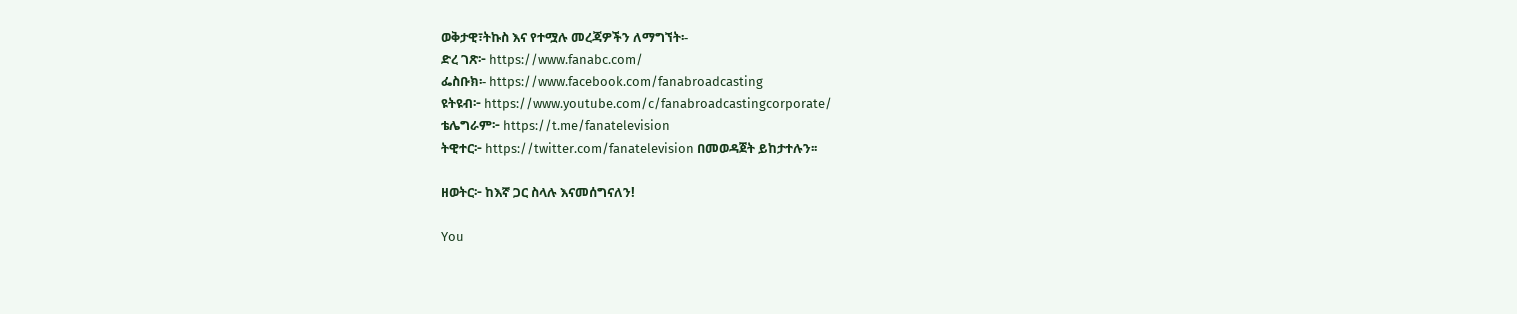ወቅታዊ፣ትኩስ እና የተሟሉ መረጃዎችን ለማግኘት፡-
ድረ ገጽ፦ https://www.fanabc.com/
ፌስቡክ፡- https://www.facebook.com/fanabroadcasting
ዩትዩብ፦ https://www.youtube.com/c/fanabroadcastingcorporate/
ቴሌግራም፦ https://t.me/fanatelevision
ትዊተር፦ https://twitter.com/fanatelevision በመወዳጀት ይከታተሉን፡፡

ዘወትር፦ ከእኛ ጋር ስላሉ እናመሰግናለን!

You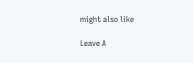might also like

Leave A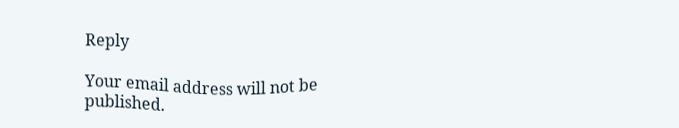Reply

Your email address will not be published.